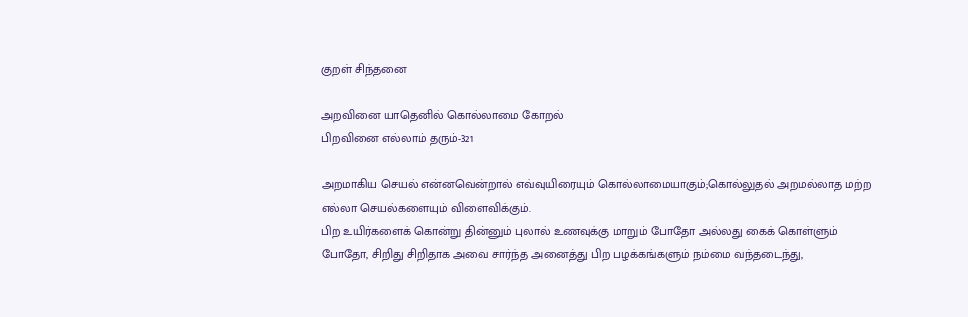குறள் சிந்தனை

அறவினை யாதெனில் கொல்லாமை கோறல்
பிறவினை எல்லாம் தரும்-321

அறமாகிய செயல் என்னவென்றால் எவ்வுயிரையும் கொல்லாமையாகும்;கொல்லுதல் அறமல்லாத மற்ற எல்லா செயல்களையும் விளைவிக்கும்.
பிற உயிர்களைக் கொன்று தின்னும் புலால் உணவுக்கு மாறும் போதோ அல்லது கைக் கொள்ளும் போதோ, சிறிது சிறிதாக அவை சார்ந்த அனைத்து பிற பழக்கங்களும் நம்மை வந்தடைந்து,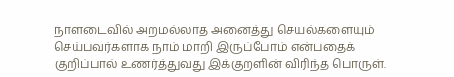நாளடைவில் அறமல்லாத அனைத்து செயல்களையும் செய்பவர்களாக நாம் மாறி இருப்போம் என்பதைக் குறிப்பால் உணர்த்துவது இக்குறளின் விரிந்த பொருள்.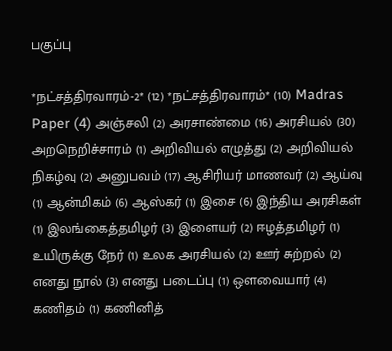பகுப்பு

*நட்சத்திரவாரம்-2* (12) *நட்சத்திரவாரம்* (10) Madras Paper (4) அஞ்சலி (2) அரசாண்மை (16) அரசியல் (30) அறநெறிச்சாரம் (1) அறிவியல் எழுத்து (2) அறிவியல் நிகழ்வு (2) அனுபவம் (17) ஆசிரியர் மாணவர் (2) ஆய்வு (1) ஆன்மிகம் (6) ஆஸ்கர் (1) இசை (6) இந்திய அரசிகள் (1) இலங்கைத்தமிழர் (3) இளையர் (2) ஈழத்தமிழர் (1) உயிருக்கு நேர் (1) உலக அரசியல் (2) ஊர் சுற்றல் (2) எனது நூல் (3) எனது படைப்பு (1) ஔவையார் (4) கணிதம் (1) கணினித்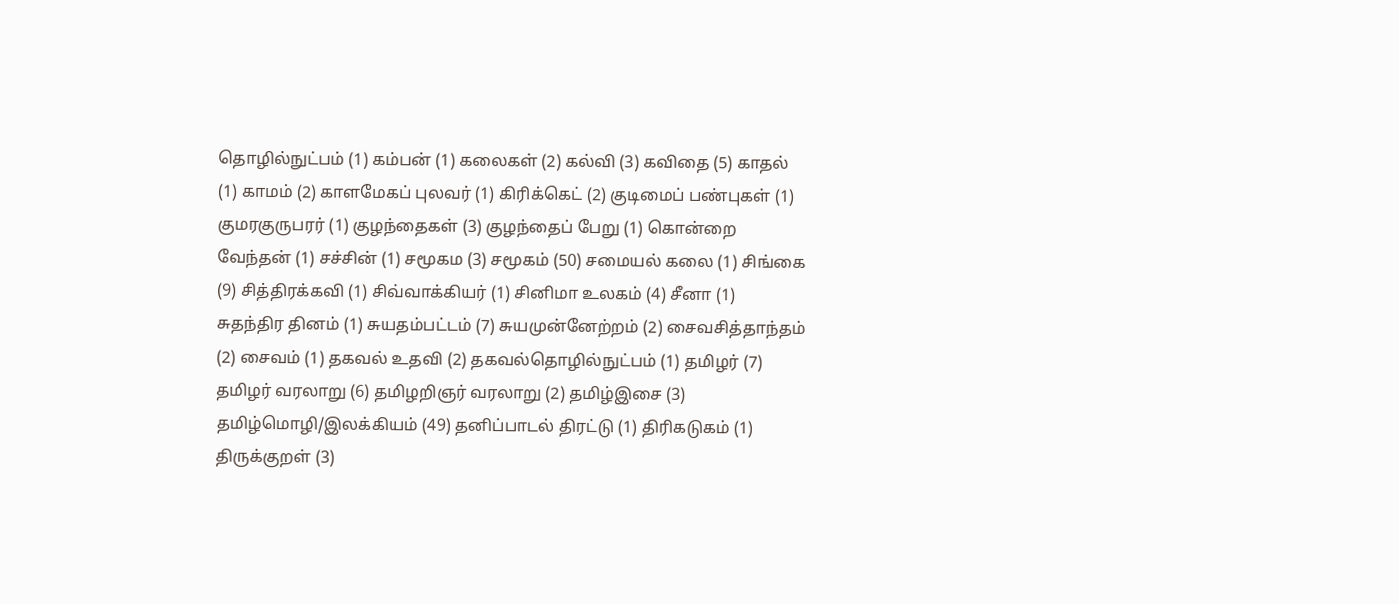தொழில்நுட்பம் (1) கம்பன் (1) கலைகள் (2) கல்வி (3) கவிதை (5) காதல் (1) காமம் (2) காளமேகப் புலவர் (1) கிரிக்கெட் (2) குடிமைப் பண்புகள் (1) குமரகுருபரர் (1) குழந்தைகள் (3) குழந்தைப் பேறு (1) கொன்றை வேந்தன் (1) சச்சின் (1) சமூகம (3) சமூகம் (50) சமையல் கலை (1) சிங்கை (9) சித்திரக்கவி (1) சிவ்வாக்கியர் (1) சினிமா உலகம் (4) சீனா (1) சுதந்திர தினம் (1) சுயதம்பட்டம் (7) சுயமுன்னேற்றம் (2) சைவசித்தாந்தம் (2) சைவம் (1) தகவல் உதவி (2) தகவல்தொழில்நுட்பம் (1) தமிழர் (7) தமிழர் வரலாறு (6) தமிழறிஞர் வரலாறு (2) தமிழ்இசை (3) தமிழ்மொழி/இலக்கியம் (49) தனிப்பாடல் திரட்டு (1) திரிகடுகம் (1) திருக்குறள் (3)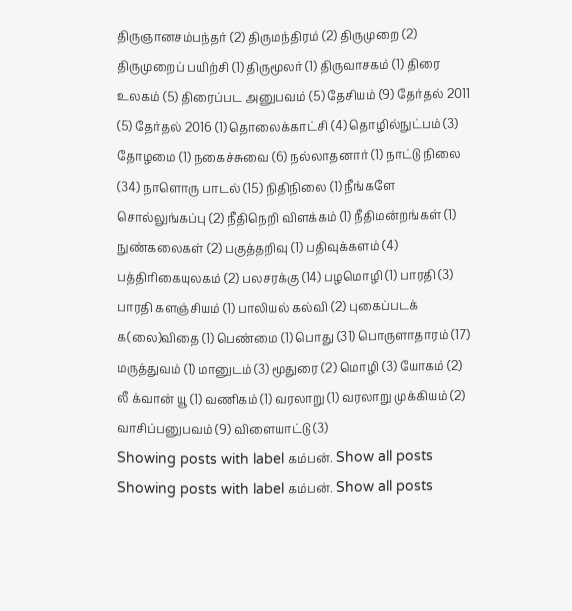திருஞானசம்பந்தர் (2) திருமந்திரம் (2) திருமுறை (2) திருமுறைப் பயிற்சி (1) திருமூலர் (1) திருவாசகம் (1) திரை உலகம் (5) திரைப்பட அனுபவம் (5) தேசியம் (9) தேர்தல் 2011 (5) தேர்தல் 2016 (1) தொலைக்காட்சி (4) தொழில்நுட்பம் (3) தோழமை (1) நகைச்சுவை (6) நல்லாதனார் (1) நாட்டு நிலை (34) நாளொரு பாடல் (15) நிதிநிலை (1) நீங்களே சொல்லுங்கப்பு (2) நீதிநெறி விளக்கம் (1) நீதிமன்றங்கள் (1) நுண்கலைகள் (2) பகுத்தறிவு (1) பதிவுக்களம் (4) பத்திரிகையுலகம் (2) பலசரக்கு (14) பழமொழி (1) பாரதி (3) பாரதி களஞ்சியம் (1) பாலியல் கல்வி (2) புகைப்படக் க(லை)விதை (1) பெண்மை (1) பொது (31) பொருளாதாரம் (17) மருத்துவம் (1) மானுடம் (3) மூதுரை (2) மொழி (3) யோகம் (2) லீ க்வான் யூ (1) வணிகம் (1) வரலாறு (1) வரலாறு முக்கியம் (2) வாசிப்பனுபவம் (9) விளையாட்டு (3)
Showing posts with label கம்பன். Show all posts
Showing posts with label கம்பன். Show all posts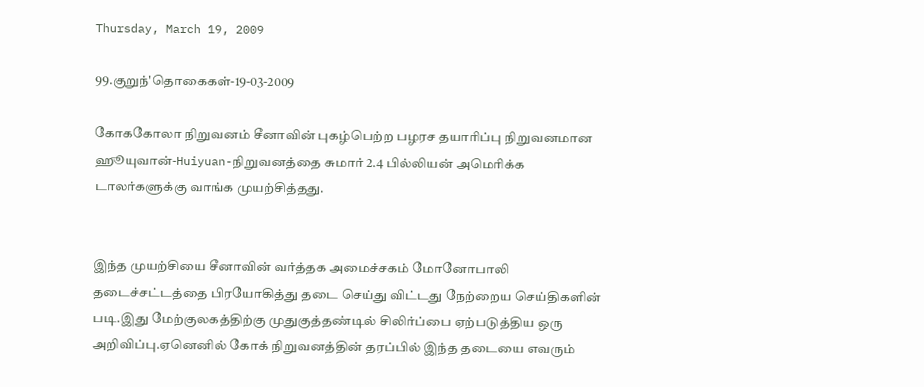Thursday, March 19, 2009

99.குறுந்'தொகைகள்-19-03-2009

கோககோலா நிறுவனம் சீனாவின் புகழ்பெற்ற பழரச தயாரிப்பு நிறுவனமான ஹூயுவான்-Huiyuan-நிறுவனத்தை சுமார் 2.4 பில்லியன் அமெரிக்க டாலர்களுக்கு வாங்க முயற்சித்தது.


இந்த முயற்சியை சீனாவின் வர்த்தக அமைச்சகம் மோனோபாலி தடைச்சட்டத்தை பிரயோகித்து தடை செய்து விட்டது நேற்றைய செய்திகளின் படி.இது மேற்குலகத்திற்கு முதுகுத்தண்டில் சிலிர்ப்பை ஏற்படுத்திய ஒரு அறிவிப்பு.ஏனெனில் கோக் நிறுவனத்தின் தரப்பில் இந்த தடையை எவரும்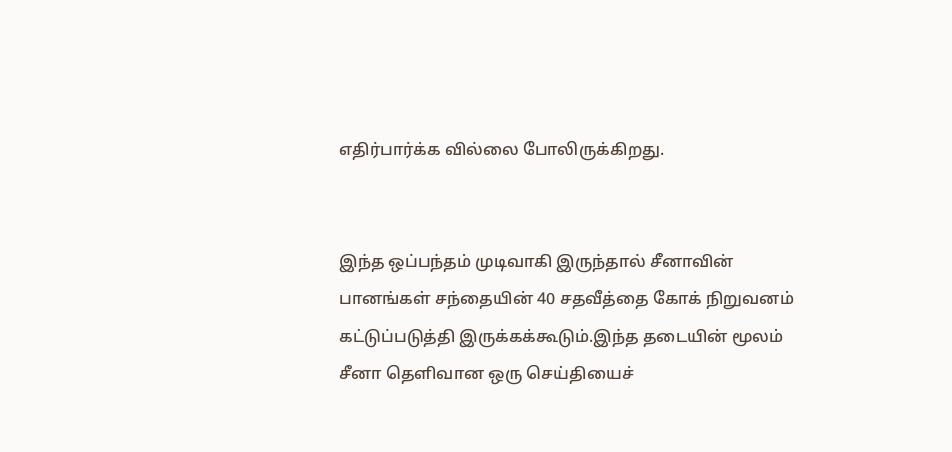எதிர்பார்க்க வில்லை போலிருக்கிறது.


இந்த ஒப்பந்தம் முடிவாகி இருந்தால் சீனாவின் பானங்கள் சந்தையின் 40 சதவீத்தை கோக் நிறுவனம் கட்டுப்படுத்தி இருக்கக்கூடும்.இந்த தடையின் மூலம் சீனா தெளிவான ஒரு செய்தியைச்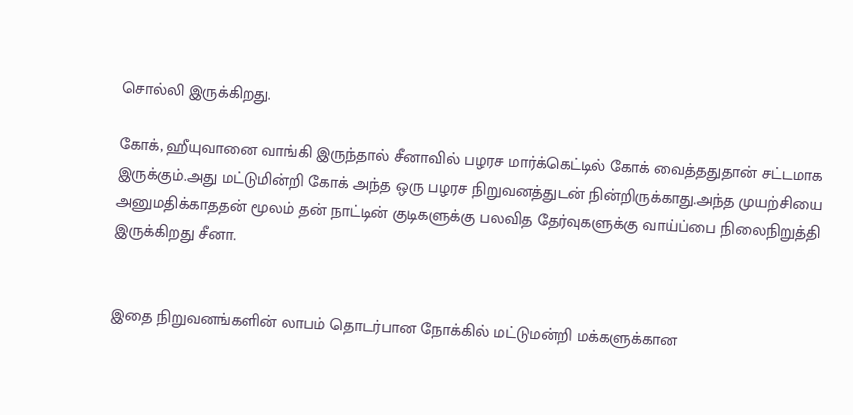சொல்லி இருக்கிறது.

கோக், ஹீயுவானை வாங்கி இருந்தால் சீனாவில் பழரச மார்க்கெட்டில் கோக் வைத்ததுதான் சட்டமாக இருக்கும்.அது மட்டுமின்றி கோக் அந்த ஒரு பழரச நிறுவனத்துடன் நின்றிருக்காது.அந்த முயற்சியை அனுமதிக்காததன் மூலம் தன் நாட்டின் குடிகளுக்கு பலவித தேர்வுகளுக்கு வாய்ப்பை நிலைநிறுத்தி இருக்கிறது சீனா.


இதை நிறுவனங்களின் லாபம் தொடர்பான நோக்கில் மட்டுமன்றி மக்களுக்கான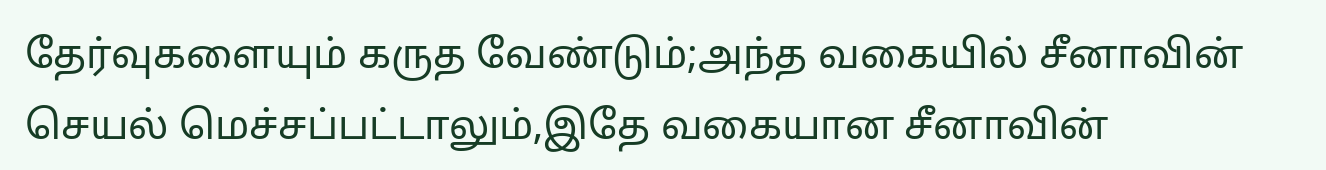தேர்வுகளையும் கருத வேண்டும்;அந்த வகையில் சீனாவின் செயல் மெச்சப்பட்டாலும்,இதே வகையான சீனாவின்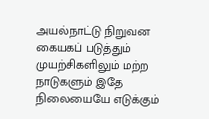அயல்நாட்டு நிறுவன கையகப் படுத்தும் முயற்சிகளிலும் மற்ற நாடுகளும் இதே நிலையையே எடுக்கும்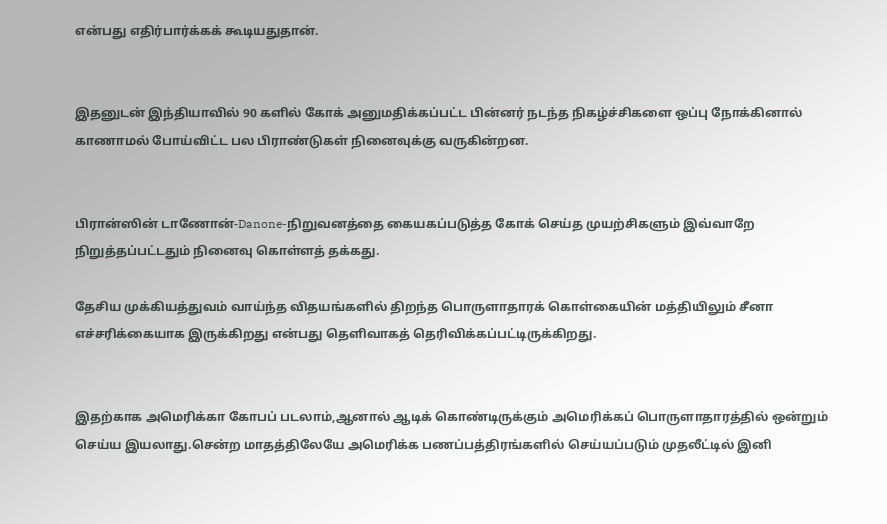என்பது எதிர்பார்க்கக் கூடியதுதான்.


இதனுடன் இந்தியாவில் 90 களில் கோக் அனுமதிக்கப்பட்ட பின்னர் நடந்த நிகழ்ச்சிகளை ஒப்பு நோக்கினால் காணாமல் போய்விட்ட பல பிராண்டுகள் நினைவுக்கு வருகின்றன.


பிரான்ஸின் டாணோன்-Danone-நிறுவனத்தை கையகப்படுத்த கோக் செய்த முயற்சிகளும் இவ்வாறே நிறுத்தப்பட்டதும் நினைவு கொள்ளத் தக்கது.

தேசிய முக்கியத்துவம் வாய்ந்த விதயங்களில் திறந்த பொருளாதாரக் கொள்கையின் மத்தியிலும் சீனா எச்சரிக்கையாக இருக்கிறது என்பது தெளிவாகத் தெரிவிக்கப்பட்டிருக்கிறது.


இதற்காக அமெரிக்கா கோபப் படலாம்,ஆனால் ஆடிக் கொண்டிருக்கும் அமெரிக்கப் பொருளாதாரத்தில் ஒன்றும் செய்ய இயலாது.சென்ற மாதத்திலேயே அமெரிக்க பணப்பத்திரங்களில் செய்யப்படும் முதலீட்டில் இனி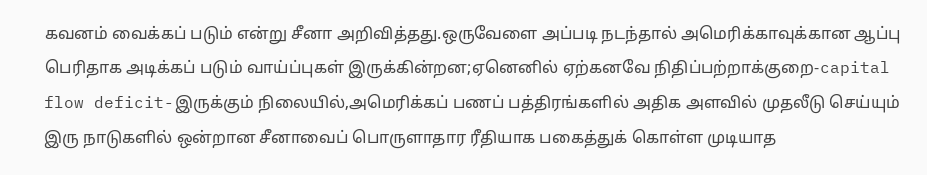கவனம் வைக்கப் படும் என்று சீனா அறிவித்தது.ஒருவேளை அப்படி நடந்தால் அமெரிக்காவுக்கான ஆப்பு பெரிதாக அடிக்கப் படும் வாய்ப்புகள் இருக்கின்றன;ஏனெனில் ஏற்கனவே நிதிப்பற்றாக்குறை-capital flow deficit-இருக்கும் நிலையில்,அமெரிக்கப் பணப் பத்திரங்களில் அதிக அளவில் முதலீடு செய்யும் இரு நாடுகளில் ஒன்றான சீனாவைப் பொருளாதார ரீதியாக பகைத்துக் கொள்ள முடியாத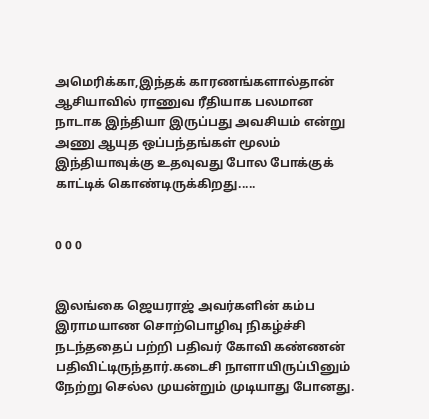அமெரிக்கா,இந்தக் காரணங்களால்தான் ஆசியாவில் ராணுவ ரீதியாக பலமான நாடாக இந்தியா இருப்பது அவசியம் என்று அணு ஆயுத ஒப்பந்தங்கள் மூலம் இந்தியாவுக்கு உதவுவது போல போக்குக் காட்டிக் கொண்டிருக்கிறது.....


0 0 0


இலங்கை ஜெயராஜ் அவர்களின் கம்ப இராமயாண சொற்பொழிவு நிகழ்ச்சி நடந்ததைப் பற்றி பதிவர் கோவி கண்ணன் பதிவிட்டிருந்தார்.கடைசி நாளாயிருப்பினும் நேற்று செல்ல முயன்றும் முடியாது போனது.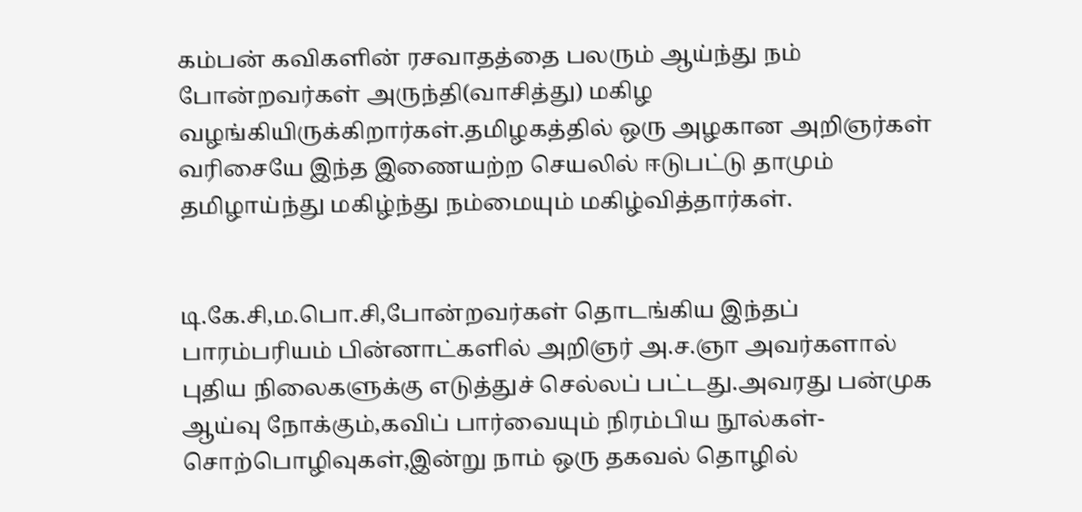கம்பன் கவிகளின் ரசவாதத்தை பலரும் ஆய்ந்து நம் போன்றவர்கள் அருந்தி(வாசித்து) மகிழ வழங்கியிருக்கிறார்கள்.தமிழகத்தில் ஒரு அழகான அறிஞர்கள் வரிசையே இந்த இணையற்ற செயலில் ஈடுபட்டு தாமும் தமிழாய்ந்து மகிழ்ந்து நம்மையும் மகிழ்வித்தார்கள்.


டி.கே.சி,ம.பொ.சி,போன்றவர்கள் தொடங்கிய இந்தப் பாரம்பரியம் பின்னாட்களில் அறிஞர் அ.ச.ஞா அவர்களால் புதிய நிலைகளுக்கு எடுத்துச் செல்லப் பட்டது.அவரது பன்முக ஆய்வு நோக்கும்,கவிப் பார்வையும் நிரம்பிய நூல்கள்-சொற்பொழிவுகள்,இன்று நாம் ஒரு தகவல் தொழில்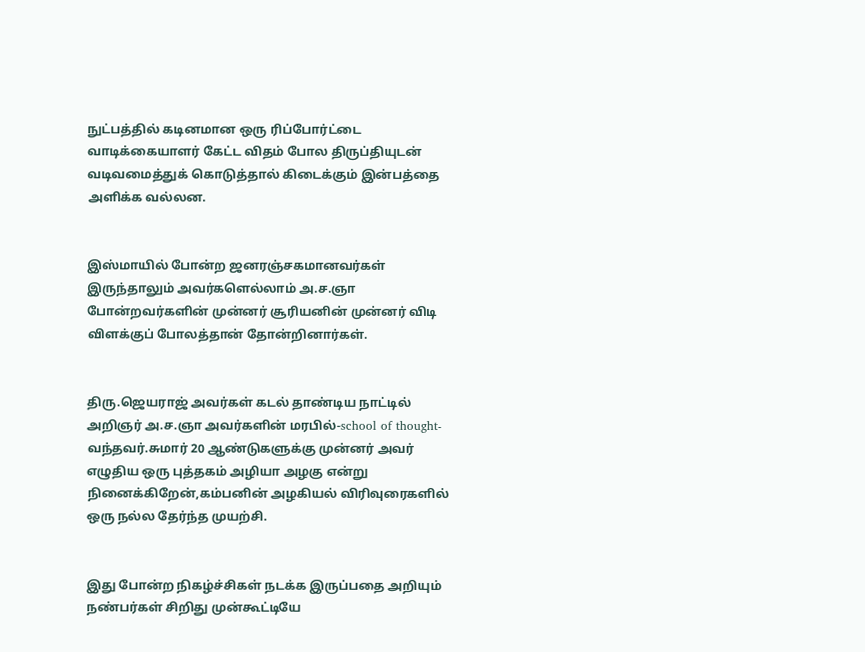நுட்பத்தில் கடினமான ஒரு ரிப்போர்ட்டை வாடிக்கையாளர் கேட்ட விதம் போல திருப்தியுடன் வடிவமைத்துக் கொடுத்தால் கிடைக்கும் இன்பத்தை அளிக்க வல்லன.


இஸ்மாயில் போன்ற ஜனரஞ்சகமானவர்கள் இருந்தாலும் அவர்களெல்லாம் அ.ச.ஞா போன்றவர்களின் முன்னர் சூரியனின் முன்னர் விடி விளக்குப் போலத்தான் தோன்றினார்கள்.


திரு.ஜெயராஜ் அவர்கள் கடல் தாண்டிய நாட்டில் அறிஞர் அ.ச.ஞா அவர்களின் மரபில்-school of thought-வந்தவர்.சுமார் 20 ஆண்டுகளுக்கு முன்னர் அவர் எழுதிய ஒரு புத்தகம் அழியா அழகு என்று நினைக்கிறேன்,கம்பனின் அழகியல் விரிவுரைகளில் ஒரு நல்ல தேர்ந்த முயற்சி.


இது போன்ற நிகழ்ச்சிகள் நடக்க இருப்பதை அறியும் நண்பர்கள் சிறிது முன்கூட்டியே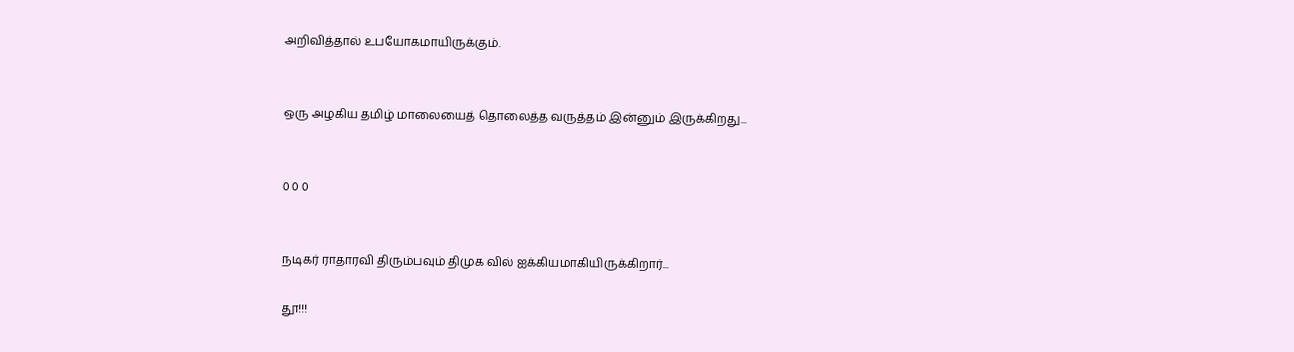அறிவித்தால் உபயோகமாயிருக்கும்.


ஒரு அழகிய தமிழ் மாலையைத் தொலைத்த வருத்தம் இன்னும் இருக்கிறது...


0 0 0


நடிகர் ராதாரவி திரும்பவும் திமுக வில் ஐக்கியமாகியிருக்கிறார்...

தூ!!!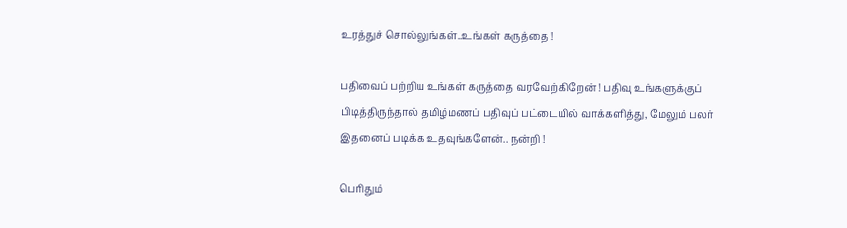உரத்துச் சொல்லுங்கள்..உங்கள் கருத்தை !

பதிவைப் பற்றிய உங்கள் கருத்தை வரவேற்கிறேன் ! பதிவு உங்களுக்குப் பிடித்திருந்தால் தமிழ்மணப் பதிவுப் பட்டையில் வாக்களித்து, மேலும் பலர் இதனைப் படிக்க உதவுங்களேன்.. நன்றி !

பெரிதும்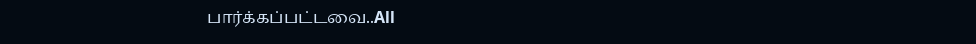பார்க்கப்பட்டவை..All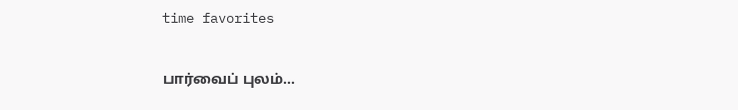time favorites

பார்வைப் புலம்...